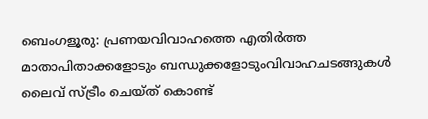ബെംഗളൂരു: പ്രണയവിവാഹത്തെ എതിർത്ത മാതാപിതാക്കളോടും ബന്ധുക്കളോടുംവിവാഹചടങ്ങുകൾ ലൈവ് സ്ട്രീം ചെയ്ത് കൊണ്ട്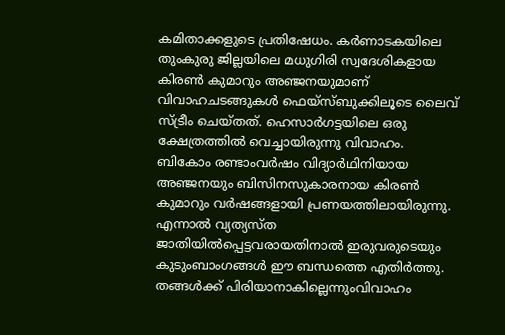കമിതാക്കളുടെ പ്രതിഷേധം. കർണാടകയിലെ തുംകുരു ജില്ലയിലെ മധുഗിരി സ്വദേശികളായ കിരൺ കുമാറും അഞ്ജനയുമാണ് വിവാഹചടങ്ങുകൾ ഫെയ്സ്ബുക്കിലൂടെ ലൈവ് സ്ട്രീം ചെയ്തത്. ഹെസാർഗട്ടയിലെ ഒരു ക്ഷേത്രത്തിൽ വെച്ചായിരുന്നു വിവാഹം. ബികോം രണ്ടാംവർഷം വിദ്യാർഥിനിയായ അഞ്ജനയും ബിസിനസുകാരനായ കിരൺ കുമാറും വർഷങ്ങളായി പ്രണയത്തിലായിരുന്നു. എന്നാൽ വ്യത്യസ്ത ജാതിയിൽപ്പെട്ടവരായതിനാൽ ഇരുവരുടെയും കുടുംബാംഗങ്ങൾ ഈ ബന്ധത്തെ എതിർത്തു. തങ്ങൾക്ക് പിരിയാനാകില്ലെന്നുംവിവാഹം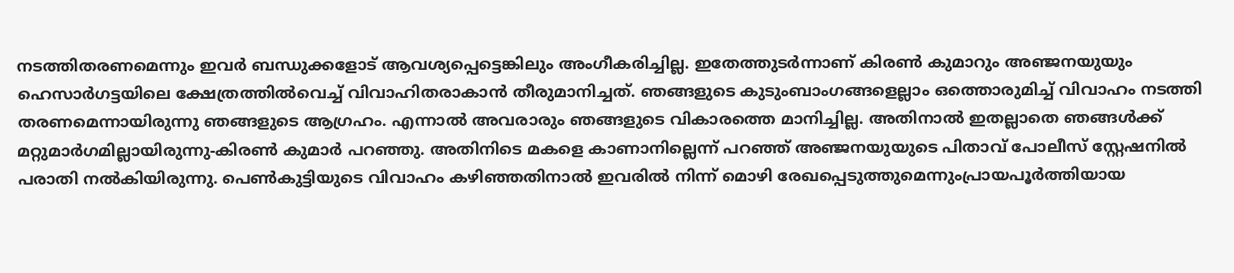നടത്തിതരണമെന്നും ഇവർ ബന്ധുക്കളോട് ആവശ്യപ്പെട്ടെങ്കിലും അംഗീകരിച്ചില്ല. ഇതേത്തുടർന്നാണ് കിരൺ കുമാറും അഞ്ജനയുയും ഹെസാർഗട്ടയിലെ ക്ഷേത്രത്തിൽവെച്ച് വിവാഹിതരാകാൻ തീരുമാനിച്ചത്. ഞങ്ങളുടെ കുടുംബാംഗങ്ങളെല്ലാം ഒത്തൊരുമിച്ച് വിവാഹം നടത്തി തരണമെന്നായിരുന്നു ഞങ്ങളുടെ ആഗ്രഹം. എന്നാൽ അവരാരും ഞങ്ങളുടെ വികാരത്തെ മാനിച്ചില്ല. അതിനാൽ ഇതല്ലാതെ ഞങ്ങൾക്ക് മറ്റുമാർഗമില്ലായിരുന്നു-കിരൺ കുമാർ പറഞ്ഞു. അതിനിടെ മകളെ കാണാനില്ലെന്ന് പറഞ്ഞ് അഞ്ജനയുയുടെ പിതാവ് പോലീസ് സ്റ്റേഷനിൽ പരാതി നൽകിയിരുന്നു. പെൺകുട്ടിയുടെ വിവാഹം കഴിഞ്ഞതിനാൽ ഇവരിൽ നിന്ന് മൊഴി രേഖപ്പെടുത്തുമെന്നുംപ്രായപൂർത്തിയായ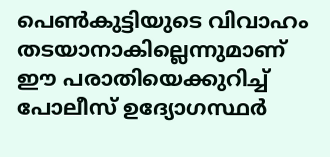പെൺകുട്ടിയുടെ വിവാഹം തടയാനാകില്ലെന്നുമാണ് ഈ പരാതിയെക്കുറിച്ച് പോലീസ് ഉദ്യോഗസ്ഥർ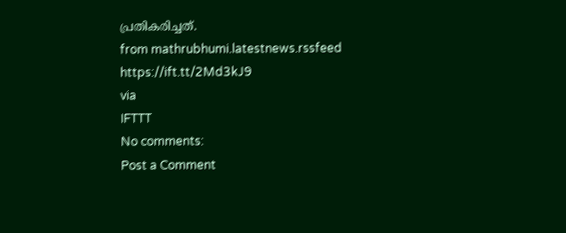പ്രതികരിച്ചത്.
from mathrubhumi.latestnews.rssfeed https://ift.tt/2Md3kJ9
via
IFTTT
No comments:
Post a Comment